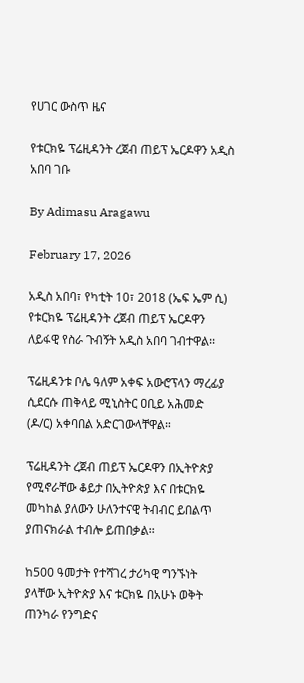የሀገር ውስጥ ዜና

የቱርክዬ ፕሬዚዳንት ረጀብ ጠይፕ ኤርዶዋን አዲስ አበባ ገቡ

By Adimasu Aragawu

February 17, 2026

አዲስ አበባ፣ የካቲት 10፣ 2018 (ኤፍ ኤም ሲ) የቱርክዬ ፕሬዚዳንት ረጀብ ጠይፕ ኤርዶዋን ለይፋዊ የስራ ጉብኝት አዲስ አበባ ገብተዋል፡፡

ፕሬዚዳንቱ ቦሌ ዓለም አቀፍ አውሮፕላን ማረፊያ ሲደርሱ ጠቅላይ ሚኒስትር ዐቢይ አሕመድ (ዶ/ር) አቀባበል አድርገውላቸዋል።

ፕሬዚዳንት ረጀብ ጠይፕ ኤርዶዋን በኢትዮጵያ የሚኖራቸው ቆይታ በኢትዮጵያ እና በቱርክዬ መካከል ያለውን ሁለንተናዊ ትብብር ይበልጥ ያጠናክራል ተብሎ ይጠበቃል፡፡

ከ500 ዓመታት የተሻገረ ታሪካዊ ግንኙነት ያላቸው ኢትዮጵያ እና ቱርክዬ በአሁኑ ወቅት ጠንካራ የንግድና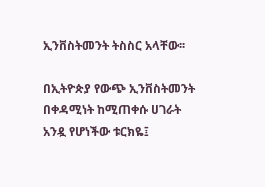ኢንቨስትመንት ትስስር አላቸው፡፡

በኢትዮጵያ የውጭ ኢንቨስትመንት በቀዳሚነት ከሚጠቀሱ ሀገራት አንዷ የሆነችው ቱርክዬ፤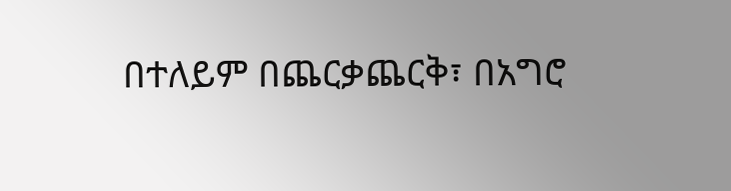በተለይም በጨርቃጨርቅ፣ በአግሮ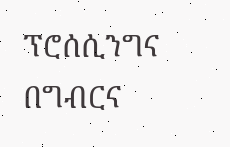ፕሮሰሲንግና በግብርና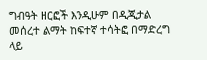ግብዓት ዘርፎች እንዲሁም በዲጂታል መሰረተ ልማት ከፍተኛ ተሳትፎ በማድረግ ላይ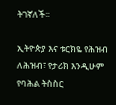ትገኛለች፡፡

ኢትዮጵያ እና ቱርክዬ የሕዝብ ለሕዝብ፣ የታሪክ እንዲሁም የባሕል ትስስር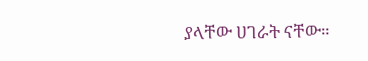ያላቸው ሀገራት ናቸው።